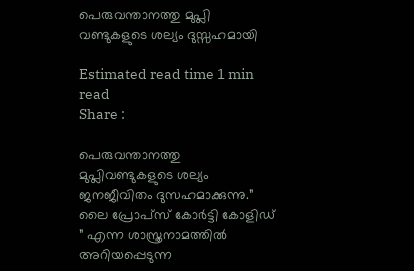പെരുവന്താനത്തു മുപ്ലി വണ്ടുകളുടെ ശല്യം ദുസ്സഹമായി

Estimated read time 1 min read
Share :

പെരുവന്താനത്തു മുപ്ലിവണ്ടുകളുടെ ശല്യം ജനജീവിതം ദുസഹമാക്കുന്നു.” ലൈ പ്രോപ്സ് കോർട്ടി കോളിഡ് ” എന്ന ശാസ്ത്രനാമത്തിൽ അറിയപ്പെടുന്ന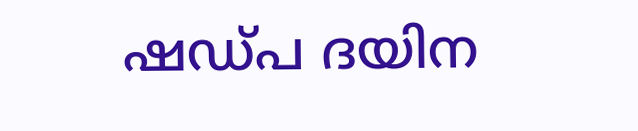ഷഡ്പ ദയിന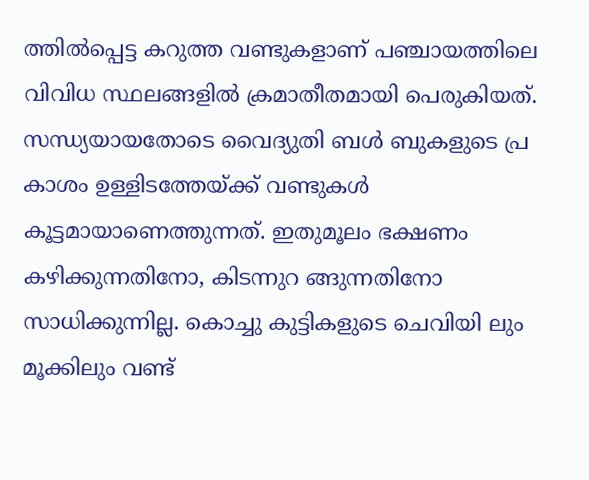ത്തിൽപ്പെട്ട കറുത്ത വണ്ടുകളാണ് പഞ്ചായത്തിലെ വിവിധ സ്ഥ‌ലങ്ങളിൽ ക്രമാതീതമായി പെരുകിയത്.  സന്ധ്യയായതോടെ വൈദ്യുതി ബൾ ബുകളുടെ പ്ര കാശം ഉള്ളിടത്തേയ്ക്ക് വണ്ടുകൾ കൂട്ടമായാണെത്തുന്നത്. ഇതുമൂലം ഭക്ഷണം കഴിക്കുന്നതിനോ, കിടന്നുറ ങ്ങുന്നതിനോ സാധിക്കുന്നില്ല. കൊച്ചു കുട്ടികളുടെ ചെവിയി ലും മൂക്കിലും വണ്ട്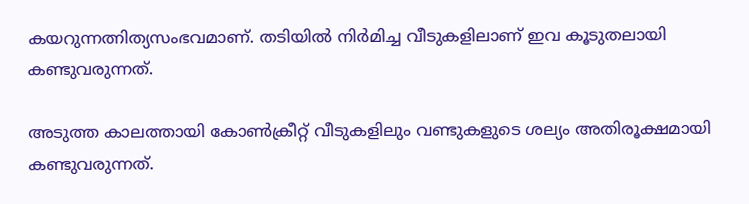കയറുന്നത്നിത്യസംഭവമാണ്. തടിയിൽ നിർമിച്ച വീടുകളിലാണ് ഇവ കൂടുതലായി കണ്ടുവരുന്നത്.

അടുത്ത കാലത്തായി കോൺക്രീറ്റ് വീടുകളിലും വണ്ടുകളുടെ ശല്യം അതിരൂക്ഷമായി കണ്ടുവരുന്നത്.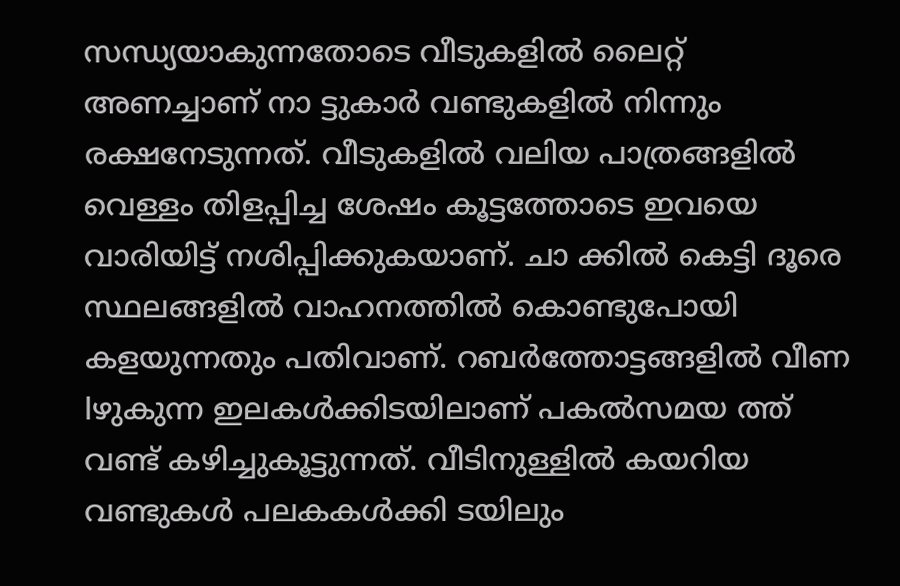സന്ധ്യയാകുന്നതോടെ വീടുകളിൽ ലൈറ്റ് അണച്ചാണ് നാ ട്ടുകാർ വണ്ടുകളിൽ നിന്നും രക്ഷനേടുന്നത്. വീടുകളിൽ വലിയ പാത്രങ്ങളിൽ വെള്ളം തിളപ്പിച്ച ശേഷം കൂട്ടത്തോടെ ഇവയെ വാരിയിട്ട് നശിപ്പിക്കുകയാണ്. ചാ ക്കിൽ കെട്ടി ദൂരെ സ്ഥലങ്ങളിൽ വാഹനത്തിൽ കൊണ്ടുപോയി കളയുന്നതും പതിവാണ്. റബർത്തോട്ടങ്ങളിൽ വീണ lഴുകുന്ന ഇലകൾക്കിടയിലാണ് പകൽസമയ ത്ത് വണ്ട് കഴിച്ചുകൂട്ടുന്നത്. വീടിനുള്ളിൽ കയറിയ വണ്ടുകൾ പലകകൾക്കി ടയിലും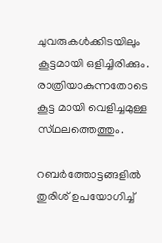ചുവരുകൾക്കിടയിലും കൂട്ടമായി ഒളിച്ചിരിക്കും. രാത്രിയാകുന്നതോടെ കൂട്ട മായി വെളിച്ചമുള്ള സ്‌ഥലത്തെത്തും.

റബർത്തോട്ടങ്ങളിൽ തുരിശ് ഉപയോഗിച്ച്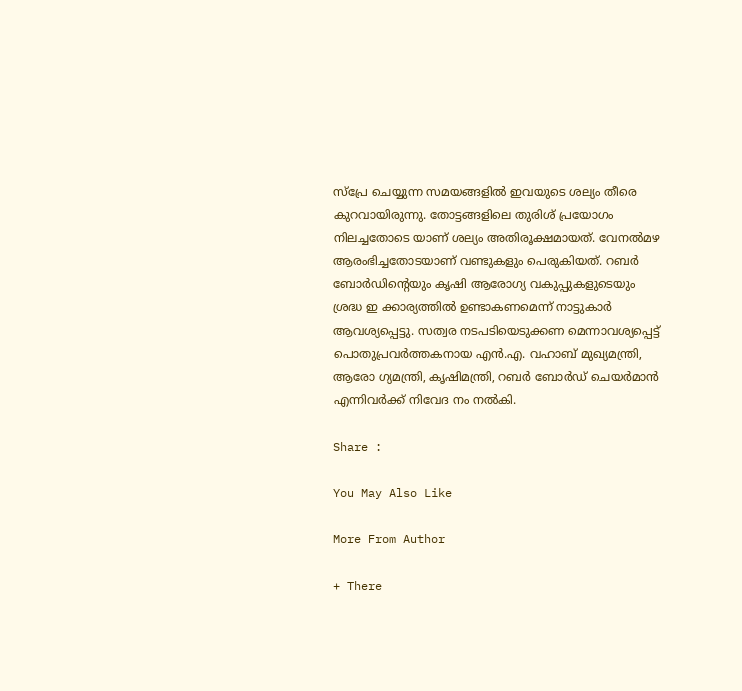സ്പ്രേ ചെയ്യുന്ന സമയങ്ങളിൽ ഇവയുടെ ശല്യം തീരെ കുറവായിരുന്നു. തോട്ടങ്ങളിലെ തുരിശ് പ്രയോഗം നിലച്ചതോടെ യാണ് ശല്യം അതിരൂക്ഷമായത്. വേനൽമഴ ആരംഭിച്ചതോടയാണ് വണ്ടുകളും പെരുകിയത്. റബർ ബോർഡിൻ്റെയും കൃഷി ആരോഗ്യ വകുപ്പുകളുടെയും ശ്രദ്ധ ഇ ക്കാര്യത്തിൽ ഉണ്ടാകണമെന്ന് നാട്ടുകാർ ആവശ്യപ്പെട്ടു. സത്വര നടപടിയെടുക്കണ മെന്നാവശ്യപ്പെട്ട് പൊതുപ്രവർത്തകനായ എൻ.എ. വഹാബ് മുഖ്യമന്ത്രി, ആരോ ഗ്യമന്ത്രി, കൃഷിമന്ത്രി, റബർ ബോർഡ് ചെയർമാൻ എന്നിവർക്ക് നിവേദ നം നൽകി.

Share :

You May Also Like

More From Author

+ There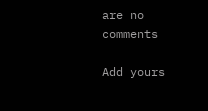are no comments

Add yours